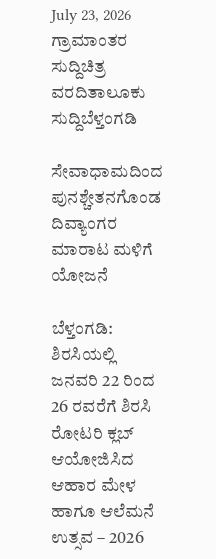July 23, 2026
ಗ್ರಾಮಾಂತರ ಸುದ್ದಿಚಿತ್ರ ವರದಿತಾಲೂಕು ಸುದ್ದಿಬೆಳ್ತಂಗಡಿ

ಸೇವಾಧಾಮದಿಂದ ಪುನಶ್ಚೇತನಗೊಂಡ ದಿವ್ಯಾಂಗರ ಮಾರಾಟ ಮಳಿಗೆ ಯೋಜನೆ

ಬೆಳ್ತಂಗಡಿ: ಶಿರಸಿಯಲ್ಲಿ ಜನವರಿ 22 ರಿಂದ 26 ರವರೆಗೆ ಶಿರಸಿ ರೋಟರಿ ಕ್ಲಬ್ ಆಯೋಜಿಸಿದ ಆಹಾರ ಮೇಳ ಹಾಗೂ ಆಲೆಮನೆ ಉತ್ಸವ – 2026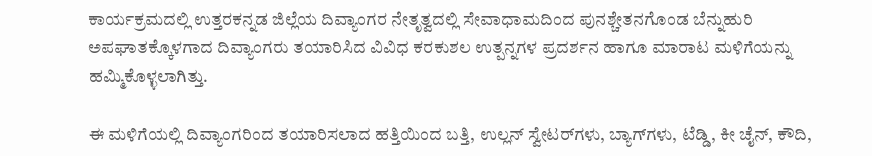ಕಾರ್ಯಕ್ರಮದಲ್ಲಿ ಉತ್ತರಕನ್ನಡ ಜಿಲ್ಲೆಯ ದಿವ್ಯಾಂಗರ ನೇತೃತ್ವದಲ್ಲಿ ಸೇವಾಧಾಮದಿಂದ ಪುನಶ್ಚೇತನಗೊಂಡ ಬೆನ್ನುಹುರಿ ಅಪಘಾತಕ್ಕೊಳಗಾದ ದಿವ್ಯಾಂಗರು ತಯಾರಿಸಿದ ವಿವಿಧ ಕರಕುಶಲ ಉತ್ಪನ್ನಗಳ ಪ್ರದರ್ಶನ ಹಾಗೂ ಮಾರಾಟ ಮಳಿಗೆಯನ್ನು ಹಮ್ಮಿಕೊಳ್ಳಲಾಗಿತ್ತು.

ಈ ಮಳಿಗೆಯಲ್ಲಿ ದಿವ್ಯಾಂಗರಿಂದ ತಯಾರಿಸಲಾದ ಹತ್ತಿಯಿಂದ ಬತ್ತಿ, ಉಲ್ಲನ್ ಸ್ವೇಟರ್‌ಗಳು, ಬ್ಯಾಗ್‌ಗಳು, ಟೆಡ್ಡಿ, ಕೀ ಚೈನ್, ಕೌದಿ,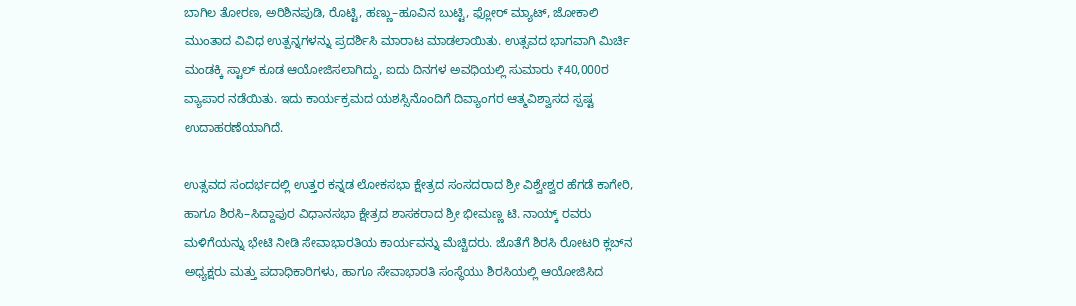ಬಾಗಿಲ ತೋರಣ, ಅರಿಶಿನಪುಡಿ, ರೊಟ್ಟಿ, ಹಣ್ಣು–ಹೂವಿನ ಬುಟ್ಟಿ, ಫ್ಲೋರ್ ಮ್ಯಾಟ್, ಜೋಕಾಲಿ ಮುಂತಾದ ವಿವಿಧ ಉತ್ಪನ್ನಗಳನ್ನು ಪ್ರದರ್ಶಿಸಿ ಮಾರಾಟ ಮಾಡಲಾಯಿತು. ಉತ್ಸವದ ಭಾಗವಾಗಿ ಮಿರ್ಚಿ ಮಂಡಕ್ಕಿ ಸ್ಟಾಲ್ ಕೂಡ ಆಯೋಜಿಸಲಾಗಿದ್ದು, ಐದು ದಿನಗಳ ಅವಧಿಯಲ್ಲಿ ಸುಮಾರು ₹40,000ರ ವ್ಯಾಪಾರ ನಡೆಯಿತು. ಇದು ಕಾರ್ಯಕ್ರಮದ ಯಶಸ್ಸಿನೊಂದಿಗೆ ದಿವ್ಯಾಂಗರ ಆತ್ಮವಿಶ್ವಾಸದ ಸ್ಪಷ್ಟ ಉದಾಹರಣೆಯಾಗಿದೆ.

ಉತ್ಸವದ ಸಂದರ್ಭದಲ್ಲಿ ಉತ್ತರ ಕನ್ನಡ ಲೋಕಸಭಾ ಕ್ಷೇತ್ರದ ಸಂಸದರಾದ ಶ್ರೀ ವಿಶ್ವೇಶ್ವರ ಹೆಗಡೆ ಕಾಗೇರಿ, ಹಾಗೂ ಶಿರಸಿ–ಸಿದ್ದಾಪುರ ವಿಧಾನಸಭಾ ಕ್ಷೇತ್ರದ ಶಾಸಕರಾದ ಶ್ರೀ ಭೀಮಣ್ಣ ಟಿ. ನಾಯ್ಕ್ ರವರು ಮಳಿಗೆಯನ್ನು ಭೇಟಿ ನೀಡಿ ಸೇವಾಭಾರತಿಯ ಕಾರ್ಯವನ್ನು ಮೆಚ್ಚಿದರು. ಜೊತೆಗೆ ಶಿರಸಿ ರೋಟರಿ ಕ್ಲಬ್‌ನ ಅಧ್ಯಕ್ಷರು ಮತ್ತು ಪದಾಧಿಕಾರಿಗಳು, ಹಾಗೂ ಸೇವಾಭಾರತಿ ಸಂಸ್ಥೆಯು ಶಿರಸಿಯಲ್ಲಿ ಆಯೋಜಿಸಿದ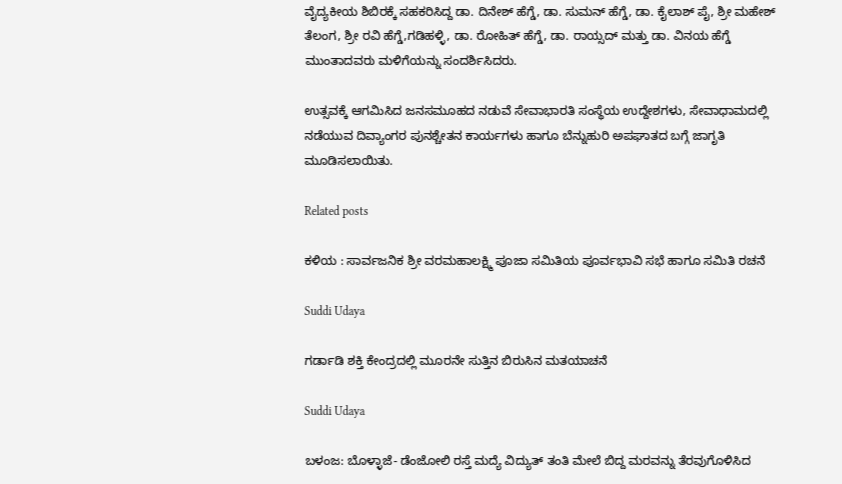ವೈದ್ಯಕೀಯ ಶಿಬಿರಕ್ಕೆ ಸಹಕರಿಸಿದ್ದ ಡಾ. ದಿನೇಶ್ ಹೆಗ್ಡೆ, ಡಾ. ಸುಮನ್ ಹೆಗ್ಡೆ, ಡಾ. ಕೈಲಾಶ್ ಪೈ, ಶ್ರೀ ಮಹೇಶ್ ತೆಲಂಗ, ಶ್ರೀ ರವಿ ಹೆಗ್ಡೆ,ಗಡಿಹಳ್ಳಿ, ಡಾ. ರೋಹಿತ್ ಹೆಗ್ಡೆ, ಡಾ. ರಾಯ್ಸದ್ ಮತ್ತು ಡಾ. ವಿನಯ ಹೆಗ್ಡೆ ಮುಂತಾದವರು ಮಳಿಗೆಯನ್ನು ಸಂದರ್ಶಿಸಿದರು.

ಉತ್ಸವಕ್ಕೆ ಆಗಮಿಸಿದ ಜನಸಮೂಹದ ನಡುವೆ ಸೇವಾಭಾರತಿ ಸಂಸ್ಥೆಯ ಉದ್ದೇಶಗಳು, ಸೇವಾಧಾಮದಲ್ಲಿ ನಡೆಯುವ ದಿವ್ಯಾಂಗರ ಪುನಶ್ಚೇತನ ಕಾರ್ಯಗಳು ಹಾಗೂ ಬೆನ್ನುಹುರಿ ಅಪಘಾತದ ಬಗ್ಗೆ ಜಾಗೃತಿ ಮೂಡಿಸಲಾಯಿತು.

Related posts

ಕಳಿಯ : ಸಾರ್ವಜನಿಕ ಶ್ರೀ ವರಮಹಾಲಕ್ಷ್ಮಿ ಪೂಜಾ ಸಮಿತಿಯ ಪೂರ್ವಭಾವಿ ಸಭೆ ಹಾಗೂ ಸಮಿತಿ ರಚನೆ

Suddi Udaya

ಗರ್ಡಾಡಿ ಶಕ್ತಿ ಕೇಂದ್ರದಲ್ಲಿ ಮೂರನೇ ಸುತ್ತಿನ ಬಿರುಸಿನ ಮತಯಾಚನೆ

Suddi Udaya

ಬಳಂಜ: ಬೊಳ್ಳಾಜೆ- ಡೆಂಜೋಲಿ ರಸ್ತೆ ಮದ್ಯೆ ವಿದ್ಯುತ್ ತಂತಿ ಮೇಲೆ ಬಿದ್ದ ಮರವನ್ನು ತೆರವುಗೊಳಿಸಿದ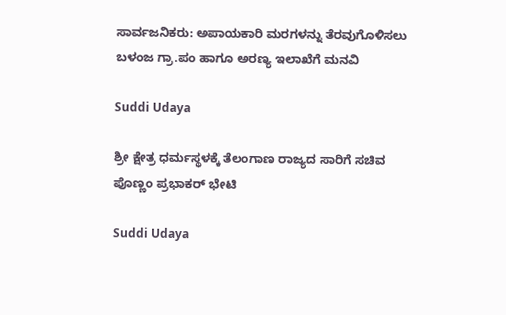ಸಾರ್ವಜನಿಕರು: ಅಪಾಯಕಾರಿ ಮರಗಳನ್ನು ತೆರವುಗೊಳಿಸಲು ಬಳಂಜ ಗ್ರಾ‌.ಪಂ ಹಾಗೂ ಅರಣ್ಯ ಇಲಾಖೆಗೆ ಮನವಿ

Suddi Udaya

ಶ್ರೀ ಕ್ಷೇತ್ರ ಧರ್ಮಸ್ಥಳಕ್ಕೆ ತೆಲಂಗಾಣ ರಾಜ್ಯದ ಸಾರಿಗೆ ಸಚಿವ ಪೊಣ್ಣಂ ಪ್ರಭಾಕರ್ ಭೇಟಿ

Suddi Udaya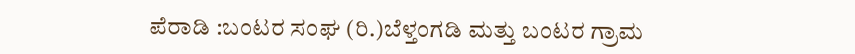ಪೆರಾಡಿ :ಬಂಟರ ಸಂಘ (ರಿ.)ಬೆಳ್ತಂಗಡಿ ಮತ್ತು ಬಂಟರ ಗ್ರಾಮ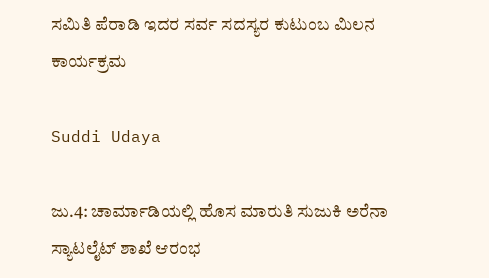ಸಮಿತಿ ಪೆರಾಡಿ ಇದರ ಸರ್ವ ಸದಸ್ಯರ ಕುಟುಂಬ ಮಿಲನ ಕಾರ್ಯಕ್ರಮ

Suddi Udaya

ಜು.4: ಚಾರ್ಮಾಡಿಯಲ್ಲಿ ಹೊಸ ಮಾರುತಿ ಸುಜುಕಿ ಅರೆನಾ ಸ್ಯಾಟಲೈಟ್ ಶಾಖೆ ಆರಂಭ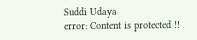Suddi Udaya
error: Content is protected !!